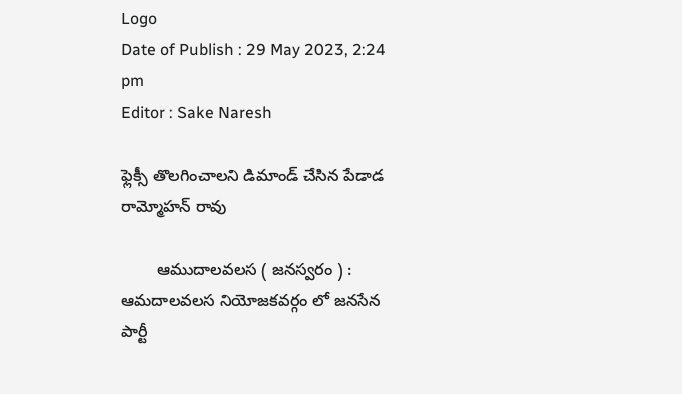Logo
Date of Publish : 29 May 2023, 2:24 pm
Editor : Sake Naresh

ఫ్లెక్సీ తొలగించాలని డిమాండ్ చేసిన పేడాడ రామ్మోహన్ రావు

        ఆముదాలవలస ( జనస్వరం ) : ఆమదాలవలస నియోజకవర్గం లో జనసేన పార్టీ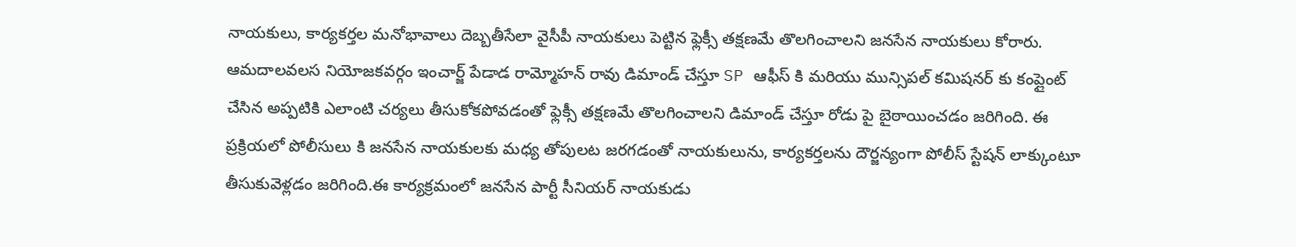నాయకులు, కార్యకర్తల మనోభావాలు దెబ్బతీసేలా వైసీపీ నాయకులు పెట్టిన ఫ్లెక్సీ తక్షణమే తొలగించాలని జనసేన నాయకులు కోరారు. ఆమదాలవలస నియోజకవర్గం ఇంచార్జ్ పేడాడ రామ్మోహన్ రావు డిమాండ్ చేస్తూ SP ఆఫీస్ కి మరియు మున్సిపల్ కమిషనర్ కు కంప్లైంట్ చేసిన అప్పటికి ఎలాంటి చర్యలు తీసుకోకపోవడంతో ఫ్లెక్సీ తక్షణమే తొలగించాలని డిమాండ్ చేస్తూ రోడు పై బైఠాయించడం జరిగింది. ఈ ప్రక్రియలో పోలీసులు కి జనసేన నాయకులకు మధ్య తోపులట జరగడంతో నాయకులును, కార్యకర్తలను దౌర్జన్యంగా పోలీస్ స్టేషన్ లాక్కుంటూ తీసుకువెళ్లడం జరిగింది.ఈ కార్యక్రమంలో జనసేన పార్టీ సీనియర్ నాయకుడు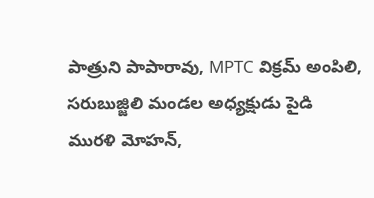పాత్రుని పాపారావు, MPTC విక్రమ్ అంపిలి, సరుబుజ్జిలి మండల అధ్యక్షుడు పైడి మురళి మోహన్,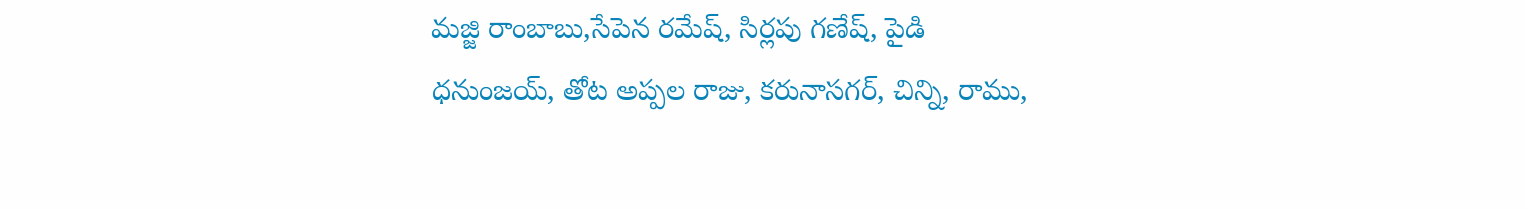మజ్జి రాంబాబు,సేపెన రమేష్, సిర్లపు గణేష్, పైడి ధనుంజయ్, తోట అప్పల రాజు, కరునాసగర్, చిన్ని, రాము,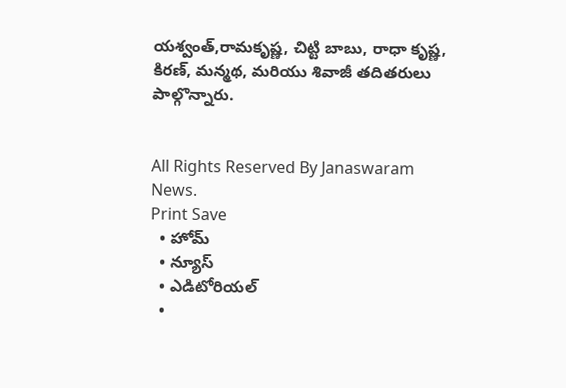యశ్వంత్,రామకృష్ణ, చిట్టి బాబు, రాధా కృష్ణ, కిరణ్, మన్మథ, మరియు శివాజీ తదితరులు పాల్గొన్నారు.


All Rights Reserved By Janaswaram News.
Print Save
  • హోమ్
  • న్యూస్
  • ఎడిటోరియల్
  •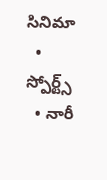సినిమా
  • స్పోర్ట్స్
  • నారీ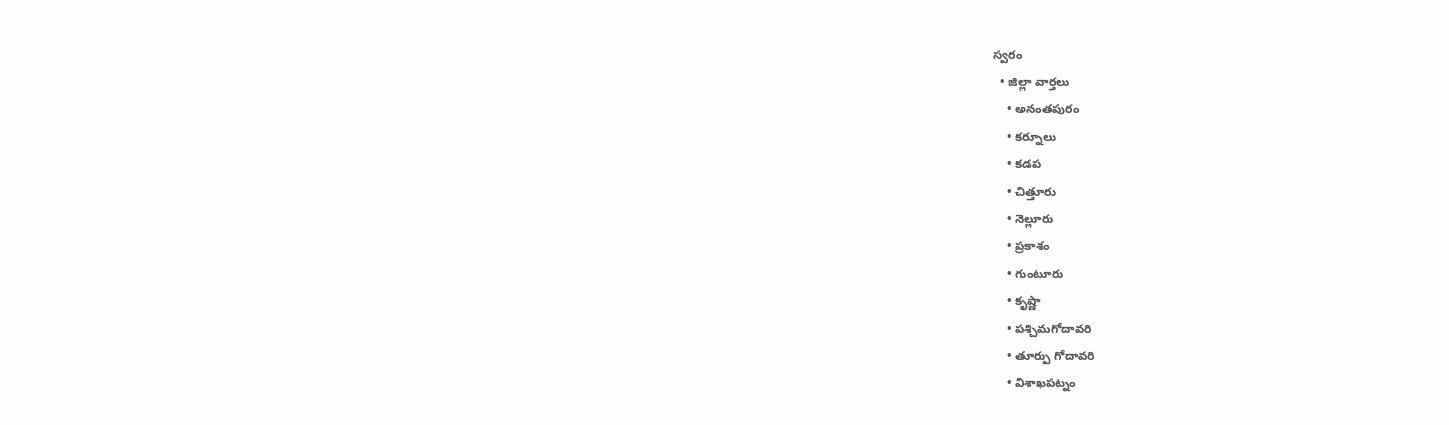స్వరం
  • జిల్లా వార్తలు
    • అనంతపురం
    • కర్నూలు
    • కడప
    • చిత్తూరు
    • నెల్లూరు
    • ప్రకాశం
    • గుంటూరు
    • కృష్ణా
    • పశ్చిమగోదావరి
    • తూర్పు గోదావరి
    • విశాఖపట్నం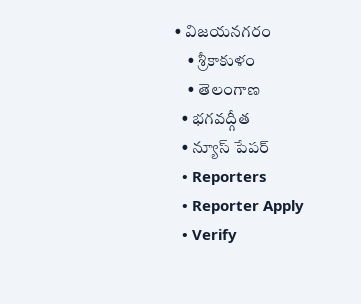• విజయనగరం
    • శ్రీకాకుళం
    • తెలంగాణ
  • భగవద్గీత
  • న్యూస్ పేపర్
  • Reporters
  • Reporter Apply
  • Verify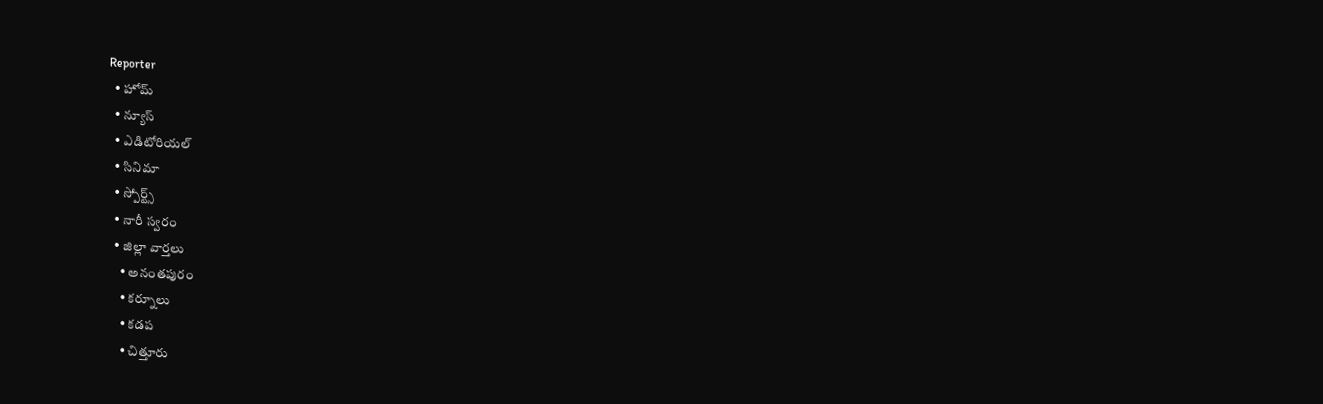Reporter
  • హోమ్
  • న్యూస్
  • ఎడిటోరియల్
  • సినిమా
  • స్పోర్ట్స్
  • నారీ స్వరం
  • జిల్లా వార్తలు
    • అనంతపురం
    • కర్నూలు
    • కడప
    • చిత్తూరు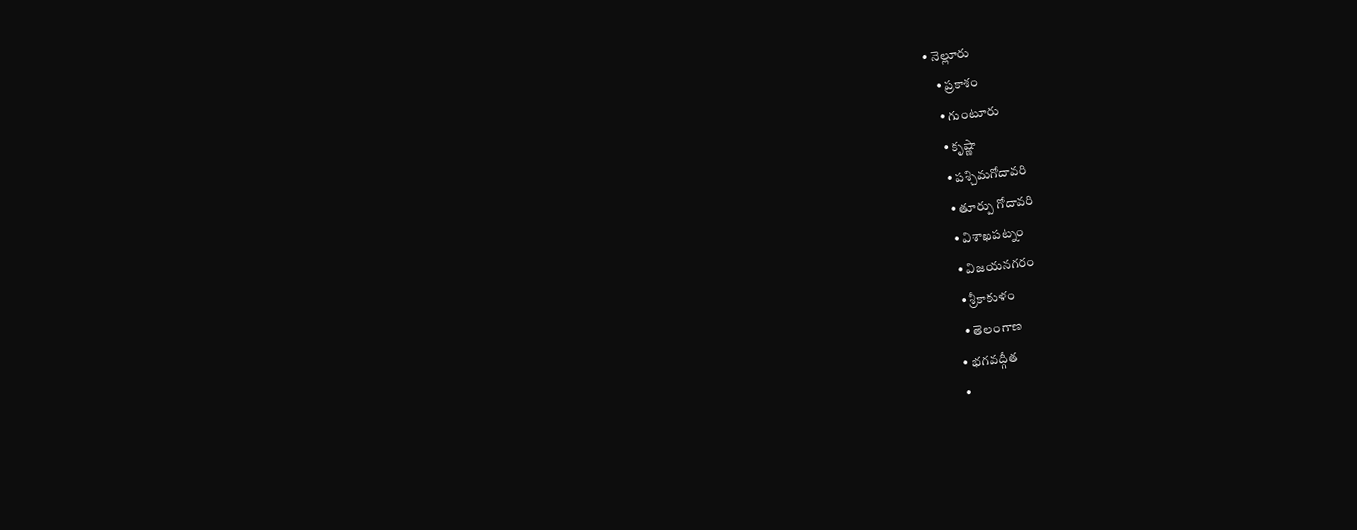• నెల్లూరు
    • ప్రకాశం
    • గుంటూరు
    • కృష్ణా
    • పశ్చిమగోదావరి
    • తూర్పు గోదావరి
    • విశాఖపట్నం
    • విజయనగరం
    • శ్రీకాకుళం
    • తెలంగాణ
  • భగవద్గీత
  •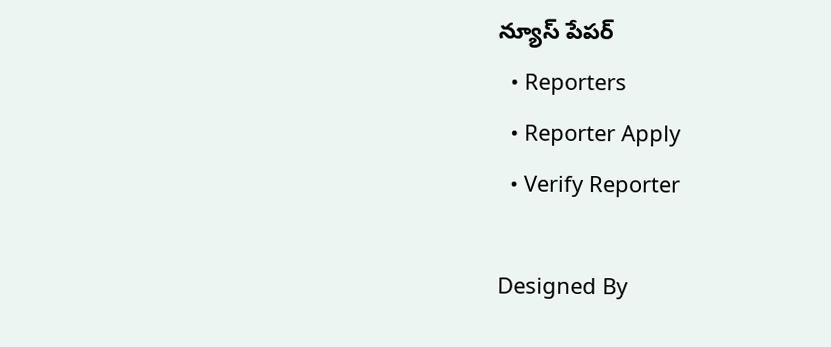న్యూస్ పేపర్
  • Reporters
  • Reporter Apply
  • Verify Reporter

Designed By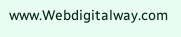www.Webdigitalway.com